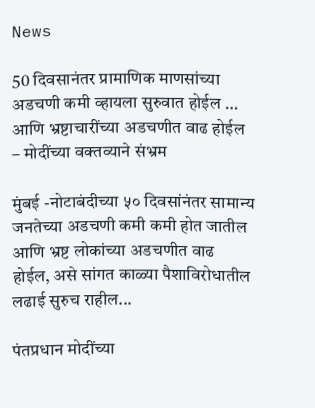News

50 दिवसानंतर प्रामाणिक माणसांच्या अडचणी कमी व्हायला सुरुवात होईल … आणि भ्रष्टाचारींच्या अडचणीत वाढ होईल – मोदींच्या वक्तव्याने संभ्रम

मुंबई -नोटाबंदीच्या ५० दिवसांनंतर सामान्य जनतेच्या अडचणी कमी कमी होत जातील  आणि भ्रष्ट लोकांच्या अडचणीत वाढ होईल, असे सांगत काळ्या पैशाविरोधातील लढाई सुरुच राहील...

पंतप्रधान मोदींच्या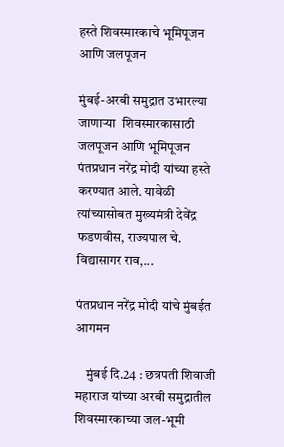हस्ते शिवस्मारकाचे भूमिपूजन आणि जलपूजन

मुंबई-अरबी समुद्रात उभारल्या जाणाऱ्या  शिवस्मारकासाठी  जलपूजन आणि भूमिपूजन पंतप्रधान नरेंद्र मोदी यांच्या हस्ते करण्यात आले. यावेळी त्यांच्यासोबत मुख्यमंत्री देवेंद्र फडणवीस, राज्यपाल चे. विद्यासागर राव,...

पंतप्रधान नरेंद्र मोदी यांचे मुंबईत आगमन

    मुंबई दि.24 : छत्रपती शिवाजी महाराज यांच्या अरबी समुद्रातील शिवस्मारकाच्या जल-भूमी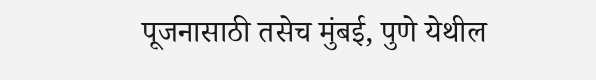पूजनासाठी तसेच मुंबई, पुणे येथील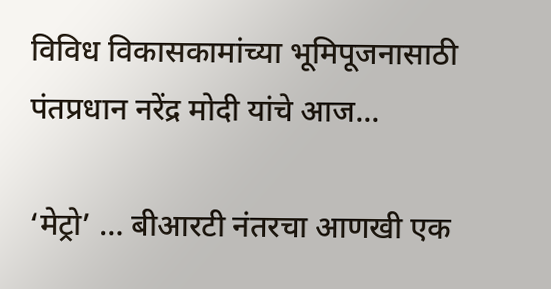विविध विकासकामांच्या भूमिपूजनासाठी पंतप्रधान नरेंद्र मोदी यांचे आज...

‘मेट्रो’ … बीआरटी नंतरचा आणखी एक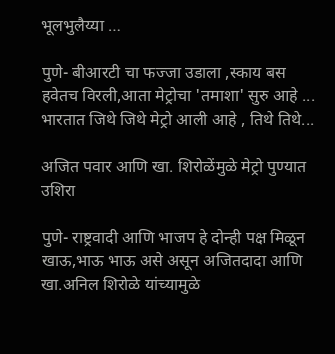भूलभुलैय्या …

पुणे- बीआरटी चा फज्जा उडाला ,स्काय बस हवेतच विरली,आता मेट्रोचा 'तमाशा' सुरु आहे ... भारतात जिथे जिथे मेट्रो आली आहे , तिथे तिथे...

अजित पवार आणि खा. शिरोळेंमुळे मेट्रो पुण्यात उशिरा

पुणे- राष्ट्रवादी आणि भाजप हे दोन्ही पक्ष मिळून खाऊ,भाऊ भाऊ असे असून अजितदादा आणि खा.अनिल शिरोळे यांच्यामुळे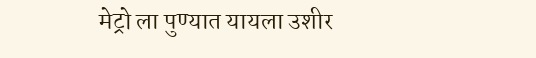मेट्रो ला पुण्यात यायला उशीर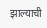झाल्याची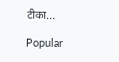टीका...

Popular